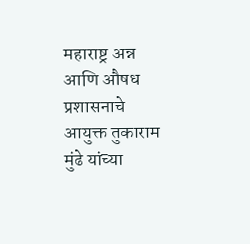महाराष्ट्र अन्न आणि औषध प्रशासनाचे आयुक्त तुकाराम मुंढे यांच्या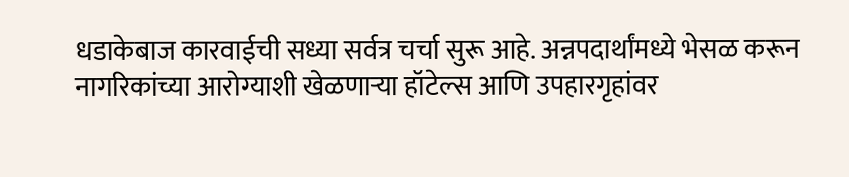धडाकेबाज कारवाईची सध्या सर्वत्र चर्चा सुरू आहे. अन्नपदार्थांमध्ये भेसळ करून नागरिकांच्या आरोग्याशी खेळणाऱ्या हॉटेल्स आणि उपहारगृहांवर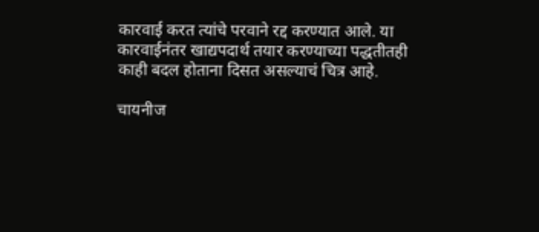कारवाई करत त्यांचे परवाने रद्द करण्यात आले. या कारवाईनंतर खाद्यपदार्थ तयार करण्याच्या पद्धतीतही काही बदल होताना दिसत असल्याचं चित्र आहे.

चायनीज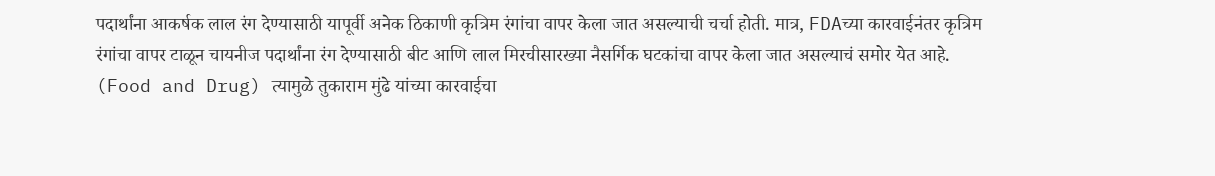पदार्थांना आकर्षक लाल रंग देण्यासाठी यापूर्वी अनेक ठिकाणी कृत्रिम रंगांचा वापर केला जात असल्याची चर्चा होती. मात्र, FDAच्या कारवाईनंतर कृत्रिम रंगांचा वापर टाळून चायनीज पदार्थांना रंग देण्यासाठी बीट आणि लाल मिरचीसारख्या नैसर्गिक घटकांचा वापर केला जात असल्याचं समोर येत आहे. (Food and Drug) त्यामुळे तुकाराम मुंढे यांच्या कारवाईचा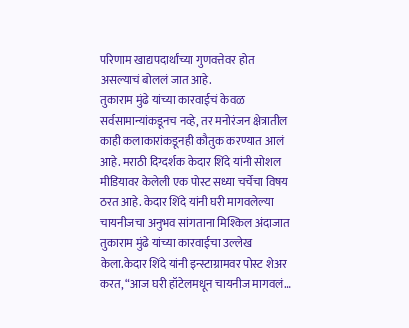परिणाम खाद्यपदार्थांच्या गुणवत्तेवर होत असल्याचं बोललं जात आहे.
तुकाराम मुंढे यांच्या कारवाईचं केवळ सर्वसामान्यांकडूनच नव्हे, तर मनोरंजन क्षेत्रातील काही कलाकारांकडूनही कौतुक करण्यात आलं आहे. मराठी दिग्दर्शक केदार शिंदे यांनी सोशल मीडियावर केलेली एक पोस्ट सध्या चर्चेचा विषय ठरत आहे. केदार शिंदे यांनी घरी मागवलेल्या चायनीजचा अनुभव सांगताना मिश्किल अंदाजात तुकाराम मुंढे यांच्या कारवाईचा उल्लेख केला.केदार शिंदे यांनी इन्स्टाग्रामवर पोस्ट शेअर करत, “आज घरी हॉटेलमधून चायनीज मागवलं…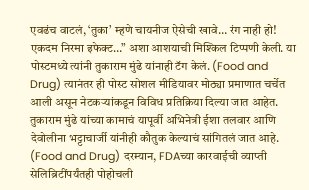एवढंच वाटलं, ‘तुका’ म्हणे चायनीज ऐसेची खावे… रंग नाही हो! एकदम निरमा इफेक्ट…” अशा आशयाची मिश्किल टिप्पणी केली. या पोस्टमध्ये त्यांनी तुकाराम मुंढे यांनाही टॅग केलं. (Food and Drug) त्यानंतर ही पोस्ट सोशल मीडियावर मोठ्या प्रमाणात चर्चेत आली असून नेटकऱ्यांकडून विविध प्रतिक्रिया दिल्या जात आहेत.
तुकाराम मुंढे यांच्या कामाचं यापूर्वी अभिनेत्री ईशा तलवार आणि देवोलीना भट्टाचार्जी यांनीही कौतुक केल्याचं सांगितलं जात आहे. (Food and Drug) दरम्यान, FDAच्या कारवाईची व्याप्ती सेलिब्रिटींपर्यंतही पोहोचली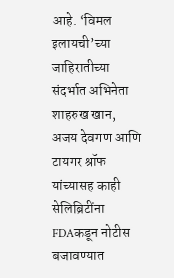आहे. ‘विमल इलायची’च्या जाहिरातीच्या संदर्भात अभिनेता शाहरुख खान, अजय देवगण आणि टायगर श्रॉफ यांच्यासह काही सेलिब्रिटींना FDAकडून नोटीस बजावण्यात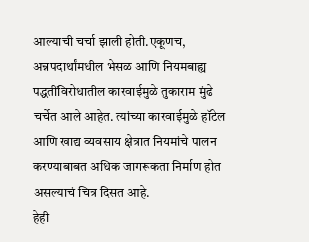आल्याची चर्चा झाली होती.एकूणच, अन्नपदार्थांमधील भेसळ आणि नियमबाह्य पद्धतींविरोधातील कारवाईमुळे तुकाराम मुंढे चर्चेत आले आहेत. त्यांच्या कारवाईमुळे हॉटेल आणि खाद्य व्यवसाय क्षेत्रात नियमांचे पालन करण्याबाबत अधिक जागरूकता निर्माण होत असल्याचं चित्र दिसत आहे.
हेही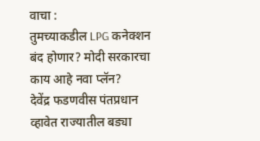वाचा :
तुमच्याकडील LPG कनेक्शन बंद होणार? मोदी सरकारचा काय आहे नवा प्लॅन?
देवेंद्र फडणवीस पंतप्रधान व्हावेत राज्यातील बड्या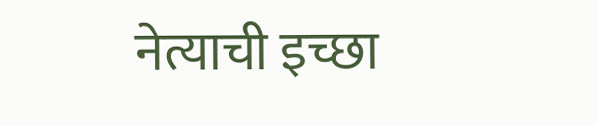नेत्याची इच्छा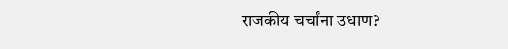राजकीय चर्चांना उधाण?